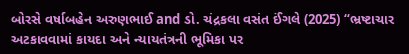બોરસે વર્ષાબહેન અરુણભાઈ and ડો. ચંદ્રકલા વસંત ઈંગલે (2025) “ભ્રષ્ટાચાર અટકાવવામાં કાયદા અને ન્યાયતંત્રની ભૂમિકા પર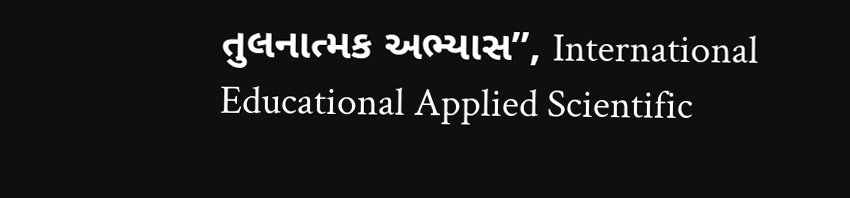તુલનાત્મક અભ્યાસ”, International Educational Applied Scientific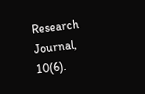Research Journal, 10(6).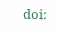doi: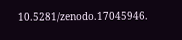10.5281/zenodo.17045946.